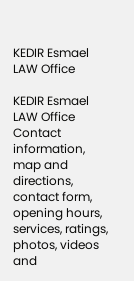KEDIR Esmael LAW Office

KEDIR Esmael LAW Office Contact information, map and directions, contact form, opening hours, services, ratings, photos, videos and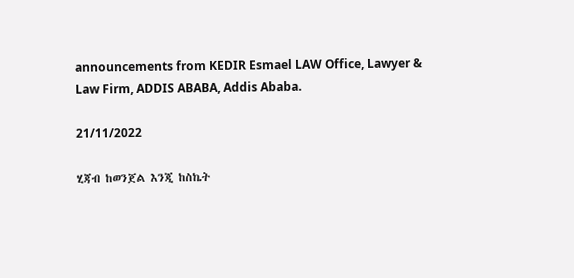announcements from KEDIR Esmael LAW Office, Lawyer & Law Firm, ADDIS ABABA, Addis Ababa.

21/11/2022

ሂጃብ ከወንጀል እንጂ ከስኬት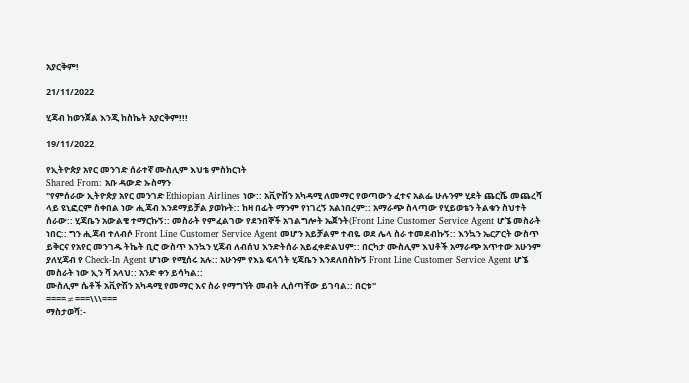አያርቅም!

21/11/2022

ሂጃብ ከወንጀል እንጂ ከስኬት አያርቅም!!!

19/11/2022

የኢትዮጵያ አየር መንገድ ሰራተኛ ሙስሊም እህቴ ምስክርነት
Shared From: አቡ ዳውድ ኡስማን
"የምሰራው ኢትዮጵያ አየር መንገድ Ethiopian Airlines ነው:: አቪዮሽን አካዳሚ ለመማር የወጣውን ፈተና አልፌ ሁሉንም ሂደት ጨርሼ መጨረሻ ላይ ዩኒፎርም ስቀበል ነው ሒጃብ እንደማይቻል ያወኩት:: ከዛ በፊት ማንም የነገረኝ አልነበረም:: አማራጭ ስላጣው የሂይወቴን ትልቁን ስህተት ሰራው:: ሂጃቤን አውልቄ ተማርኩኝ:: መስራት የምፈልገው የደንበኞች አገልግሎት ኤጀንት(Front Line Customer Service Agent ሆኜ መስራት ነበር:: ግን ሒጃብ ተለብሶ Front Line Customer Service Agent መሆን አይቻልም ተብዬ ወደ ሌላ ስራ ተመደብኩኝ:: እንኳን ኤርፖርት ውስጥ ይቅርና የአየር መንገዱ ትኬት ቢሮ ውስጥ እንኳን ሂጃብ ለብሰህ እንድትሰራ አይፈቀድልህም:: በርካታ ሙስሊም እህቶች አማራጭ አጥተው አሁንም ያለሂጃብ የ Check-In Agent ሆነው የሚሰሩ አሉ:: አሁንም የእኔ ፍላጎት ሂጃቤን እንደለበስኩኝ Front Line Customer Service Agent ሆኜ መስራት ነው ኢን ሻ አላህ:: አንድ ቀን ይሳካል::
ሙስሊም ሴቶች አቪዮሽን አካዳሚ የመማር እና ስራ የማግኘት መብት ሊሰጣቸው ይገባል:: በርቱ"
====≠===\\\===
ማስታወሻ:-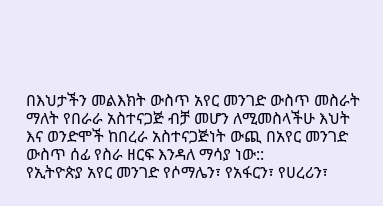በእህታችን መልእክት ውስጥ አየር መንገድ ውስጥ መስራት ማለት የበራራ አስተናጋጅ ብቻ መሆን ለሚመስላችሁ እህት እና ወንድሞች ከበረራ አስተናጋጅነት ውጪ በአየር መንገድ ውስጥ ሰፊ የስራ ዘርፍ እንዳለ ማሳያ ነው::
የኢትዮጵያ አየር መንገድ የሶማሌን፣ የአፋርን፣ የሀረሪን፣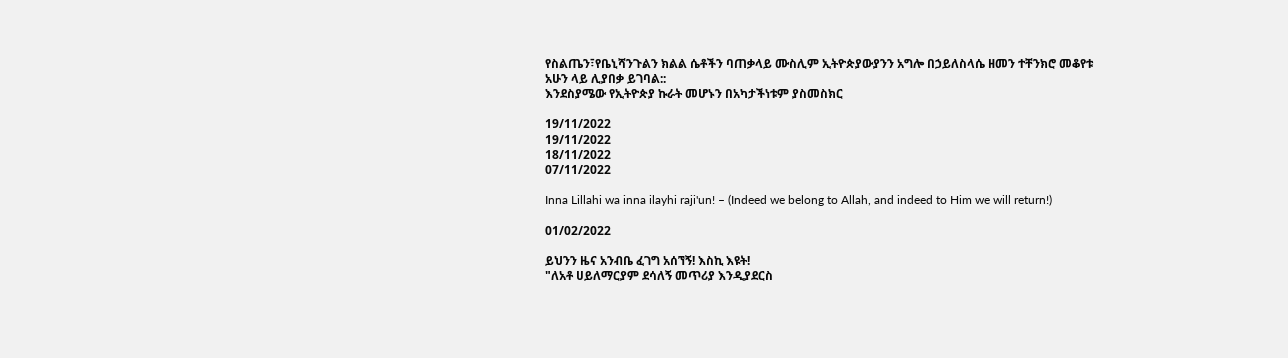የስልጤን፣የቤኒሻንጉልን ክልል ሴቶችን ባጠቃላይ ሙስሊም ኢትዮጵያውያንን አግሎ በኃይለስላሴ ዘመን ተቸንክሮ መቆየቱ አሁን ላይ ሊያበቃ ይገባል::
እንደስያሜው የኢትዮጵያ ኩራት መሆኑን በአካታችነቱም ያስመስክር

19/11/2022
19/11/2022
18/11/2022
07/11/2022

Inna Lillahi wa inna ilayhi raji'un! – (Indeed we belong to Allah, and indeed to Him we will return!)

01/02/2022

ይህንን ዜና አንብቤ ፈገግ አሰኘኝ! እስኪ እዩት!
"ለአቶ ሀይለማርያም ደሳለኝ መጥሪያ እንዲያደርስ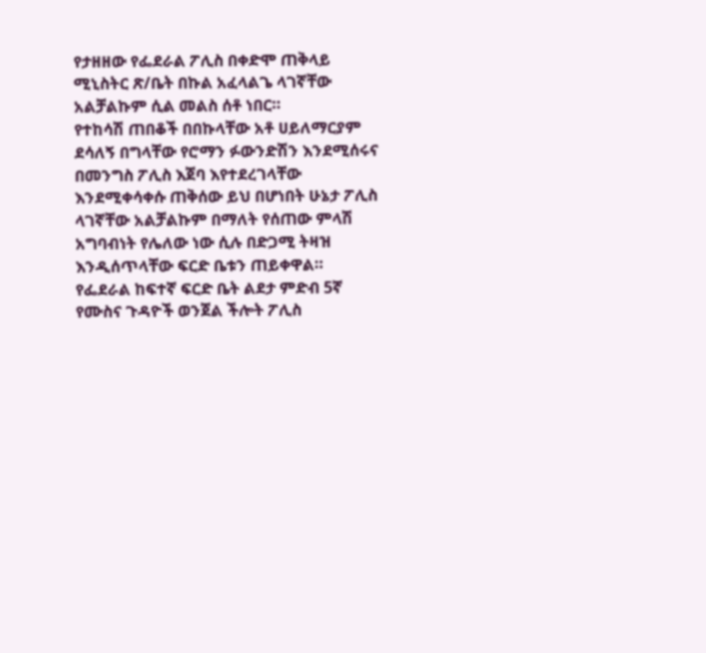የታዘዘው የፌደራል ፖሊስ በቀድሞ ጠቅላይ ሚኒስትር ጽ/ቤት በኩል አፈላልጌ ላገኛቸው አልቻልኩም ሲል መልስ ሰቶ ነበር።
የተከሳሽ ጠበቆች በበኩላቸው አቶ ሀይለማርያም ደሳለኝ በግላቸው የሮማን ፉውንድሽን እንደሚሰሩና በመንግስ ፖሊስ እጀባ እየተደረገላቸው እንደሚቀሳቀሱ ጠቅሰው ይህ በሆነበት ሁኔታ ፖሊስ ላገኛቸው አልቻልኩም በማለት የሰጠው ምላሽ አግባብነት የሌለው ነው ሲሉ በድጋሚ ትዛዝ እንዲሰጥላቸው ፍርድ ቤቱን ጠይቀዋል።
የፌደራል ከፍተኛ ፍርድ ቤት ልደታ ምድብ 5ኛ የሙስና ጉዳዮች ወንጀል ችሎት ፖሊስ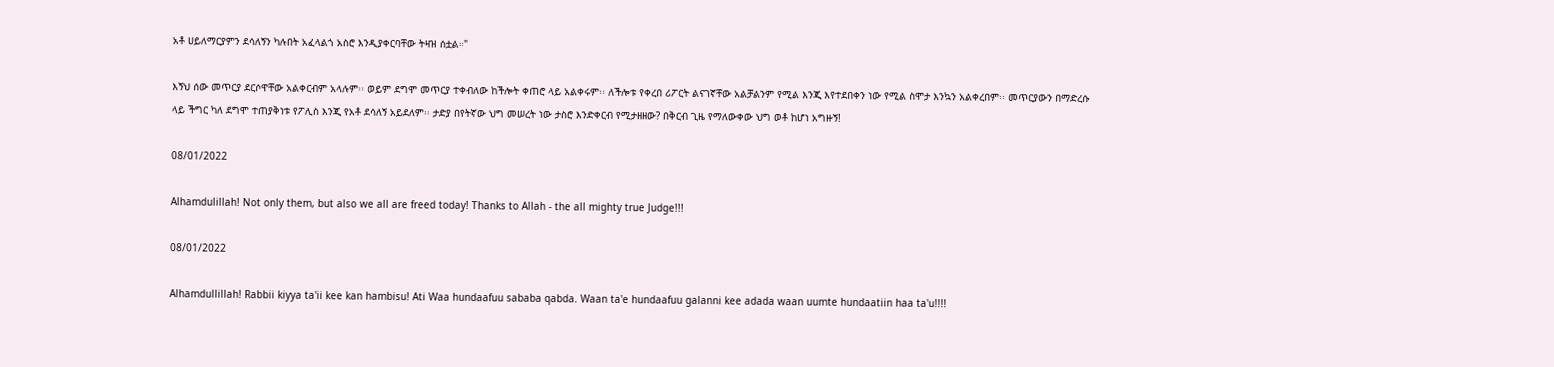አቶ ሀይለማርያምን ደሳለኝን ካሉበት አፈላልጎ አስሮ እንዲያቀርባቸው ትዛዝ ሰቷል።"

እኝህ ሰው መጥርያ ደርሶዋቸው አልቀርብም አላሉም፡፡ ወይም ደግሞ መጥርያ ተቀብለው ከችሎት ቀጠሮ ላይ አልቀሩም፡፡ ለችሎቱ የቀረበ ሪፖርት ልናገኛቸው አልቻልንም የሚል እንጂ እየተደበቀን ነው የሚል ስሞታ እንኳን አልቀረበም፡፡ መጥርያውን በማድረሱ ላይ ችግር ካለ ደግሞ ተጠያቅነቱ የፖሊስ እንጂ የአቶ ደሳለኝ አይደለም፡፡ ታድያ በየትኛው ህግ መሠረት ነው ታስሮ እንድቀርብ የሚታዘዘው? በቅርብ ጊዜ የማለውቀው ህግ ወቶ ከሆነ አግዙኝ!

08/01/2022

Alhamdulillah! Not only them, but also we all are freed today! Thanks to Allah - the all mighty true Judge!!!

08/01/2022

Alhamdullillah! Rabbii kiyya ta'ii kee kan hambisu! Ati Waa hundaafuu sababa qabda. Waan ta'e hundaafuu galanni kee adada waan uumte hundaatiin haa ta'u!!!!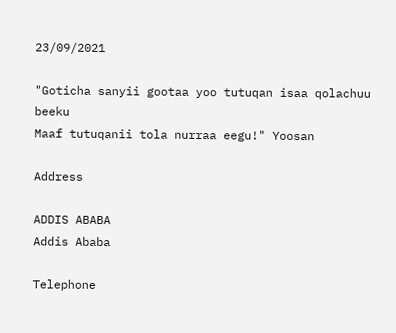23/09/2021

"Goticha sanyii gootaa yoo tutuqan isaa qolachuu beeku
Maaf tutuqanii tola nurraa eegu!" Yoosan

Address

ADDIS ABABA
Addis Ababa

Telephone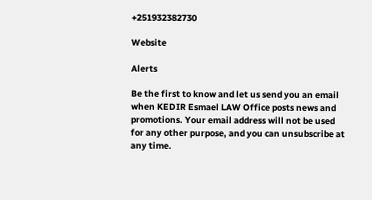+251932382730

Website

Alerts

Be the first to know and let us send you an email when KEDIR Esmael LAW Office posts news and promotions. Your email address will not be used for any other purpose, and you can unsubscribe at any time.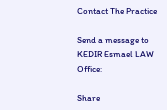Contact The Practice

Send a message to KEDIR Esmael LAW Office:

Share